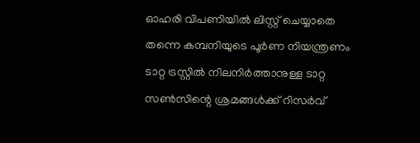ഓഹരി വിപണിയിൽ ലിസ്റ്റ് ചെയ്യാതെ തന്നെ കമ്പനിയുടെ പൂർണ നിയന്ത്രണം ടാറ്റ ട്രസ്റ്റിൽ നിലനിർത്താനുള്ള ടാറ്റ സൺസിന്റെ ശ്രമങ്ങൾക്ക് റിസർവ്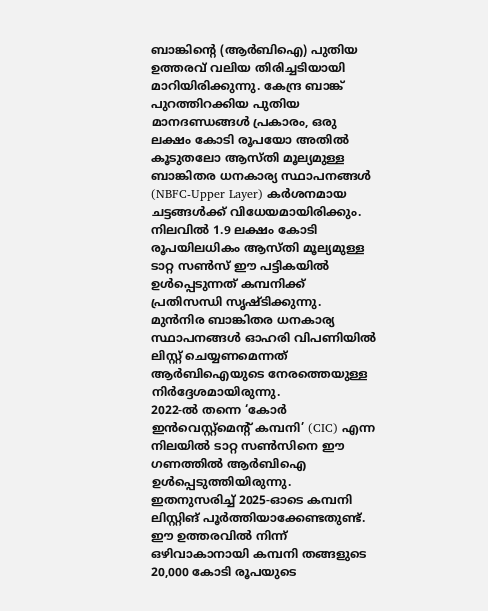ബാങ്കിന്റെ (ആർബിഐ) പുതിയ ഉത്തരവ് വലിയ തിരിച്ചടിയായി മാറിയിരിക്കുന്നു. കേന്ദ്ര ബാങ്ക് പുറത്തിറക്കിയ പുതിയ മാനദണ്ഡങ്ങൾ പ്രകാരം, ഒരു ലക്ഷം കോടി രൂപയോ അതിൽ കൂടുതലോ ആസ്തി മൂല്യമുള്ള ബാങ്കിതര ധനകാര്യ സ്ഥാപനങ്ങൾ (NBFC-Upper Layer) കർശനമായ ചട്ടങ്ങൾക്ക് വിധേയമായിരിക്കും.
നിലവിൽ 1.9 ലക്ഷം കോടി രൂപയിലധികം ആസ്തി മൂല്യമുള്ള ടാറ്റ സൺസ് ഈ പട്ടികയിൽ ഉൾപ്പെടുന്നത് കമ്പനിക്ക് പ്രതിസന്ധി സൃഷ്ടിക്കുന്നു. മുൻനിര ബാങ്കിതര ധനകാര്യ സ്ഥാപനങ്ങൾ ഓഹരി വിപണിയിൽ ലിസ്റ്റ് ചെയ്യണമെന്നത് ആർബിഐയുടെ നേരത്തെയുള്ള നിർദ്ദേശമായിരുന്നു.
2022-ൽ തന്നെ ‘കോർ ഇൻവെസ്റ്റ്മെന്റ് കമ്പനി’ (CIC) എന്ന നിലയിൽ ടാറ്റ സൺസിനെ ഈ ഗണത്തിൽ ആർബിഐ ഉൾപ്പെടുത്തിയിരുന്നു. ഇതനുസരിച്ച് 2025-ഓടെ കമ്പനി ലിസ്റ്റിങ് പൂർത്തിയാക്കേണ്ടതുണ്ട്.
ഈ ഉത്തരവിൽ നിന്ന് ഒഴിവാകാനായി കമ്പനി തങ്ങളുടെ 20,000 കോടി രൂപയുടെ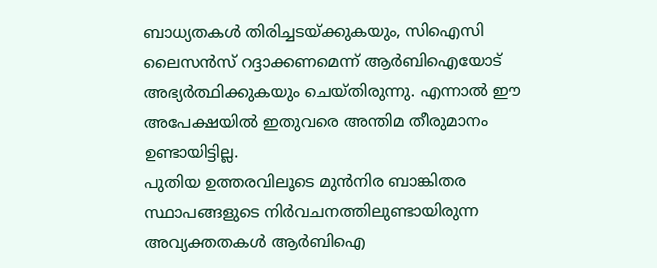ബാധ്യതകൾ തിരിച്ചടയ്ക്കുകയും, സിഐസി ലൈസൻസ് റദ്ദാക്കണമെന്ന് ആർബിഐയോട് അഭ്യർത്ഥിക്കുകയും ചെയ്തിരുന്നു. എന്നാൽ ഈ അപേക്ഷയിൽ ഇതുവരെ അന്തിമ തീരുമാനം ഉണ്ടായിട്ടില്ല.
പുതിയ ഉത്തരവിലൂടെ മുൻനിര ബാങ്കിതര സ്ഥാപങ്ങളുടെ നിർവചനത്തിലുണ്ടായിരുന്ന അവ്യക്തതകൾ ആർബിഐ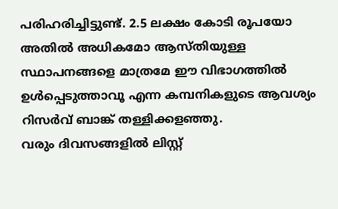പരിഹരിച്ചിട്ടുണ്ട്. 2.5 ലക്ഷം കോടി രൂപയോ അതിൽ അധികമോ ആസ്തിയുള്ള സ്ഥാപനങ്ങളെ മാത്രമേ ഈ വിഭാഗത്തിൽ ഉൾപ്പെടുത്താവൂ എന്ന കമ്പനികളുടെ ആവശ്യം റിസർവ് ബാങ്ക് തള്ളിക്കളഞ്ഞു.
വരും ദിവസങ്ങളിൽ ലിസ്റ്റ്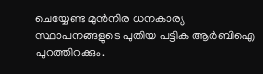ചെയ്യേണ്ട മുൻനിര ധനകാര്യ സ്ഥാപനങ്ങളുടെ പുതിയ പട്ടിക ആർബിഐ പുറത്തിറക്കും.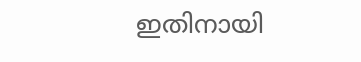ഇതിനായി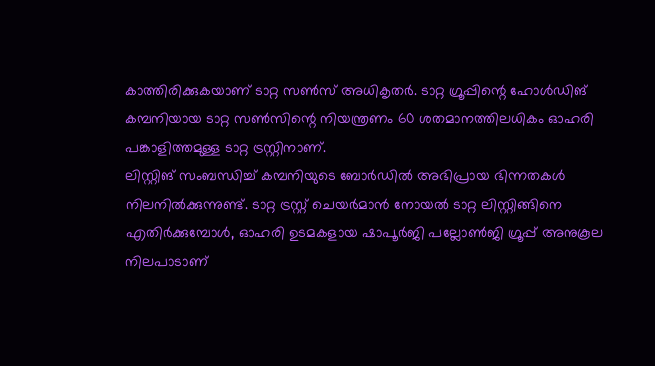കാത്തിരിക്കുകയാണ് ടാറ്റ സൺസ് അധികൃതർ. ടാറ്റ ഗ്രൂപ്പിന്റെ ഹോൾഡിങ് കമ്പനിയായ ടാറ്റ സൺസിന്റെ നിയന്ത്രണം 60 ശതമാനത്തിലധികം ഓഹരി പങ്കാളിത്തമുള്ള ടാറ്റ ട്രസ്റ്റിനാണ്.
ലിസ്റ്റിങ് സംബന്ധിച്ച് കമ്പനിയുടെ ബോർഡിൽ അഭിപ്രായ ഭിന്നതകൾ നിലനിൽക്കുന്നുണ്ട്. ടാറ്റ ട്രസ്റ്റ് ചെയർമാൻ നോയൽ ടാറ്റ ലിസ്റ്റിങ്ങിനെ എതിർക്കുമ്പോൾ, ഓഹരി ഉടമകളായ ഷാപൂർജി പല്ലോൺജി ഗ്രൂപ്പ് അനുകൂല നിലപാടാണ്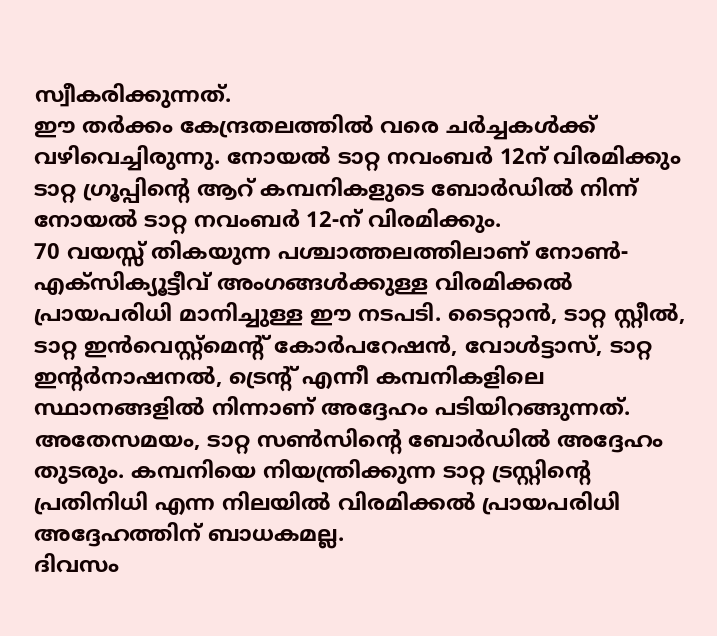സ്വീകരിക്കുന്നത്.
ഈ തർക്കം കേന്ദ്രതലത്തിൽ വരെ ചർച്ചകൾക്ക് വഴിവെച്ചിരുന്നു. നോയൽ ടാറ്റ നവംബർ 12ന് വിരമിക്കും ടാറ്റ ഗ്രൂപ്പിന്റെ ആറ് കമ്പനികളുടെ ബോർഡിൽ നിന്ന് നോയൽ ടാറ്റ നവംബർ 12-ന് വിരമിക്കും.
70 വയസ്സ് തികയുന്ന പശ്ചാത്തലത്തിലാണ് നോൺ-എക്സിക്യൂട്ടീവ് അംഗങ്ങൾക്കുള്ള വിരമിക്കൽ പ്രായപരിധി മാനിച്ചുള്ള ഈ നടപടി. ടൈറ്റാൻ, ടാറ്റ സ്റ്റീൽ, ടാറ്റ ഇൻവെസ്റ്റ്മെന്റ് കോർപറേഷൻ, വോൾട്ടാസ്, ടാറ്റ ഇന്റർനാഷനൽ, ട്രെന്റ് എന്നീ കമ്പനികളിലെ സ്ഥാനങ്ങളിൽ നിന്നാണ് അദ്ദേഹം പടിയിറങ്ങുന്നത്.
അതേസമയം, ടാറ്റ സൺസിന്റെ ബോർഡിൽ അദ്ദേഹം തുടരും. കമ്പനിയെ നിയന്ത്രിക്കുന്ന ടാറ്റ ട്രസ്റ്റിന്റെ പ്രതിനിധി എന്ന നിലയിൽ വിരമിക്കൽ പ്രായപരിധി അദ്ദേഹത്തിന് ബാധകമല്ല.
ദിവസം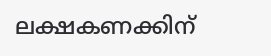ലക്ഷകണക്കിന്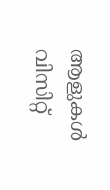ആളുകൾ വിസിറ്റ്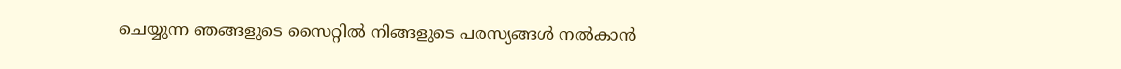ചെയ്യുന്ന ഞങ്ങളുടെ സൈറ്റിൽ നിങ്ങളുടെ പരസ്യങ്ങൾ നൽകാൻ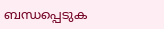ബന്ധപ്പെടുക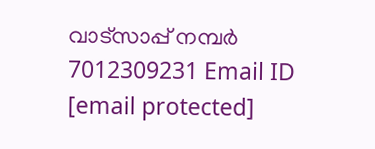വാട്സാപ്പ് നമ്പർ 7012309231 Email ID [email protected]